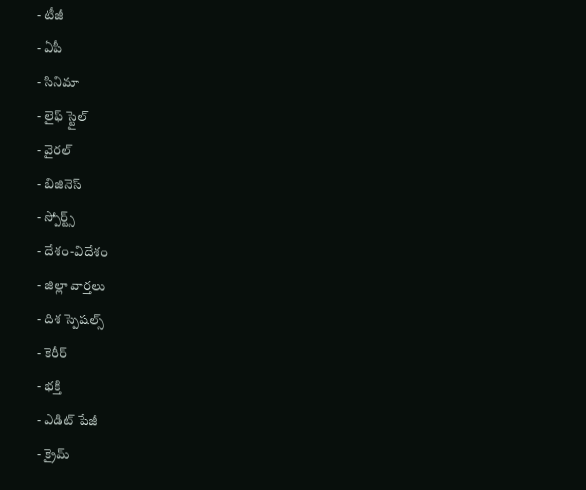- టీజీ
- ఏపీ
- సినిమా
- లైఫ్ స్టైల్
- వైరల్
- బిజినెస్
- స్పోర్ట్స్
- దేశం-విదేశం
- జిల్లా వార్తలు
- దిశ స్పెషల్స్
- కెరీర్
- భక్తి
- ఎడిట్ పేజీ
- క్రైమ్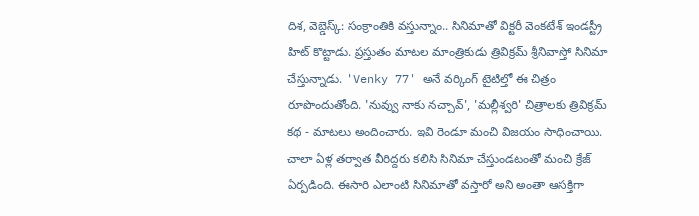దిశ, వెబ్డెస్క్: సంక్రాంతికి వస్తున్నాం.. సినిమాతో విక్టరీ వెంకటేశ్ ఇండస్ట్రీ హిట్ కొట్టాడు. ప్రస్తుతం మాటల మాంత్రికుడు త్రివిక్రమ్ శ్రీనివాస్తో సినిమా చేస్తున్నాడు. 'Venky 77' అనే వర్కింగ్ టైటిల్తో ఈ చిత్రం రూపొందుతోంది. 'నువ్వు నాకు నచ్చావ్', 'మల్లీశ్వరి' చిత్రాలకు త్రివిక్రమ్ కథ - మాటలు అందించారు. ఇవి రెండూ మంచి విజయం సాధించాయి. చాలా ఏళ్ల తర్వాత వీరిద్దరు కలిసి సినిమా చేస్తుండటంతో మంచి క్రేజ్ ఏర్పడింది. ఈసారి ఎలాంటి సినిమాతో వస్తారో అని అంతా ఆసక్తిగా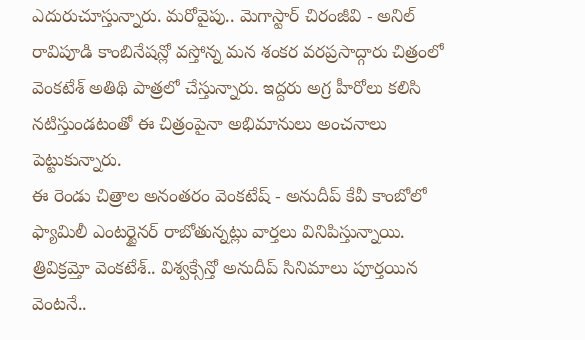ఎదురుచూస్తున్నారు. మరోవైపు.. మెగాస్టార్ చిరంజీవి - అనిల్ రావిపూడి కాంబినేషన్లో వస్తోన్న మన శంకర వరప్రసాద్గారు చిత్రంలో వెంకటేశ్ అతిథి పాత్రలో చేస్తున్నారు. ఇద్దరు అగ్ర హీరోలు కలిసి నటిస్తుండటంతో ఈ చిత్రంపైనా అభిమానులు అంచనాలు పెట్టుకున్నారు.
ఈ రెండు చిత్రాల అనంతరం వెంకటేష్ - అనుదీప్ కేవీ కాంబోలో ఫ్యామిలీ ఎంటర్టైనర్ రాబోతున్నట్లు వార్తలు వినిపిస్తున్నాయి. త్రివిక్రమ్తో వెంకటేశ్.. విశ్వక్సేన్తో అనుదీప్ సినిమాలు పూర్తయిన వెంటనే..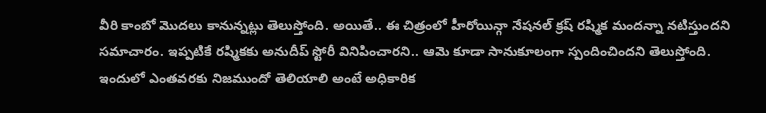వీరి కాంబో మొదలు కానున్నట్లు తెలుస్తోంది. అయితే.. ఈ చిత్రంలో హీరోయిన్గా నేషనల్ క్రష్ రష్మిక మందన్నా నటిస్తుందని సమాచారం. ఇప్పటికే రష్మికకు అనుదీప్ స్టోరీ వినిపించారని.. ఆమె కూడా సానుకూలంగా స్పందించిందని తెలుస్తోంది. ఇందులో ఎంతవరకు నిజముందో తెలియాలి అంటే అధికారిక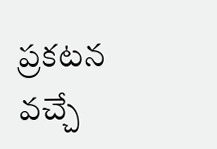ప్రకటన వచ్చే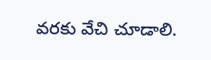వరకు వేచి చూడాలి.